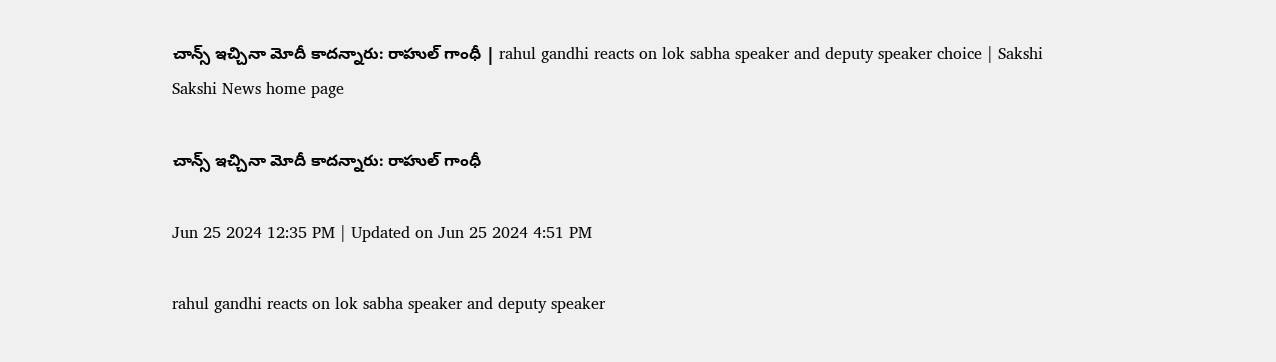చాన్స్‌ ఇచ్చినా మోదీ కాదన్నారు: రాహుల్‌ గాంధీ | rahul gandhi reacts on lok sabha speaker and deputy speaker choice | Sakshi
Sakshi News home page

చాన్స్‌ ఇచ్చినా మోదీ కాదన్నారు: రాహుల్‌ గాంధీ

Jun 25 2024 12:35 PM | Updated on Jun 25 2024 4:51 PM

rahul gandhi reacts on lok sabha speaker and deputy speaker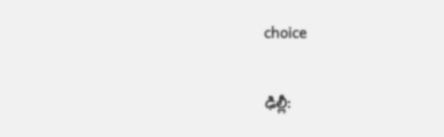choice

ఢిల్లీ: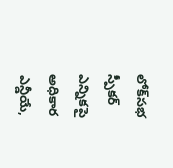లోక్‌సభ స్పీకర్‌ ఎన్నికపై అధికార ఎన్డీయే,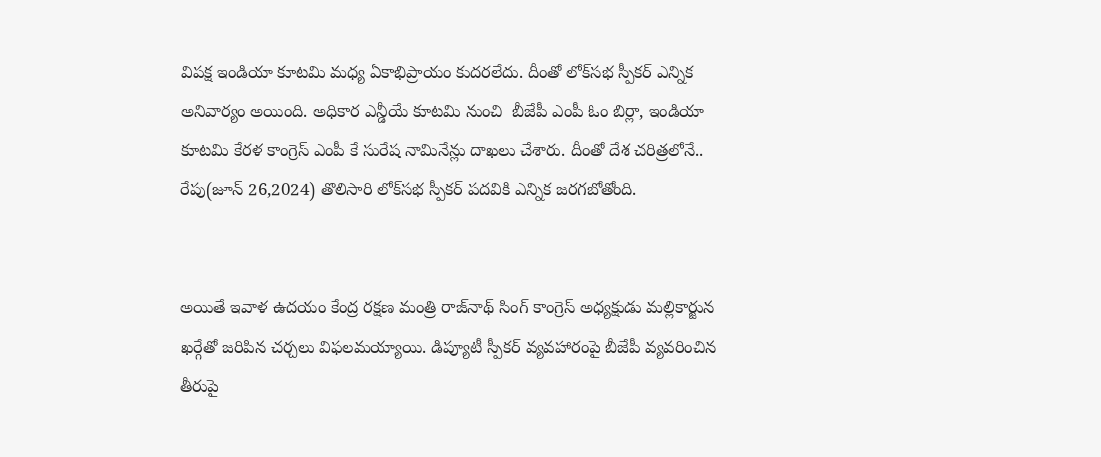విపక్ష ఇండియా కూటమి మధ్య ఏకాభిప్రాయం కుదరలేదు. దీంతో లోక్‌సభ స్పీకర్‌ ఎన్నిక అనివార్యం అయింది. అధికార ఎన్డీయే కూటమి నుంచి  బీజేపీ ఎంపీ ఓం బిర్లా, ఇండియా కూటమి కేరళ కాంగ్రెస్‌ ఎంపీ కే సురేష నామినేన్లు దాఖలు చేశారు. దీంతో దేశ చరిత్రలోనే.. రేపు(జూన్‌ 26,2024) తొలిసారి లోక్‌సభ స్పీకర్‌ పదవికి ఎన్నిక జరగబోతోంది.


అయితే ఇవాళ ఉదయం కేంద్ర రక్షణ మంత్రి రాజ్‌నాథ్‌ సింగ్‌ కాంగ్రెస్‌ అధ్యక్షుడు మల్లికార్జున ఖర్గేతో జరిపిన చర్చలు విఫలమయ్యాయి. డిప్యూటీ స్పీకర్‌ వ్యవహారంపై బీజేపీ వ్యవరించిన తీరుపై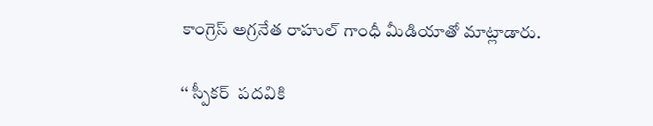కాంగ్రెస్‌ అగ్రనేత రాహుల్‌ గాంధీ మీడియాతో మాట్లాడారు.

‘‘ స్పీకర్‌  పదవికి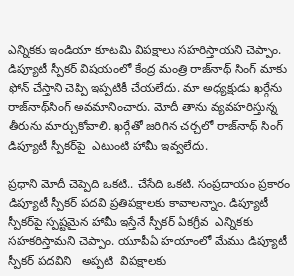ఎన్నికకు ఇండియా కూటమి విపక్షాలు సహరిస్తాయని చెప్పాం. డిప్యూటీ స్పీకర్‌ విషయంలో కేంద్ర మంత్రి రాజ్‌నాథ్‌ సింగ్‌ మాకు ఫోన్‌ చేస్తాని చెప్పి ఇప్పటికీ చేయలేదు. మా అధ్యక్షుడు ఖర్గేను రాజ్‌నాథ్‌సింగ్‌ అవమానించారు. మోదీ తాను వ్యవహరిస్తున్న తీరును మార్చుకోవాలి. ఖర్గేతో జరిగిన చర్చలో రాజ్‌నాథ్‌ సింగ్‌ డిప్యూటీ స్పీకర్‌పై  ఎటుంటి హామీ ఇవ్వలేదు.

ప్రధాని మోదీ చెప్పెది ఒకటి.. చేసేది ఒకటి. సంప్రదాయం ప్రకారం డిప్యూటీ స్పీకర్‌ పదవి ప్రతిపక్షాలకు కావాలన్నాం. డిప్యూటీ స్పీకర్‌పై స్పష్టమైన హామీ ఇస్తేనే స్పీకర్‌ ఏకగ్రీవ  ఎన్నికకు సహకరిస్తామని చెప్పాం. యూపీఏ హయాంలో మేము డిప్యూటీ స్పీకర్‌ పదవిని   అప్పటి  విపక్షాలకు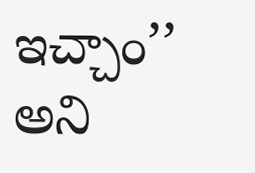ఇచ్చాం’’ అని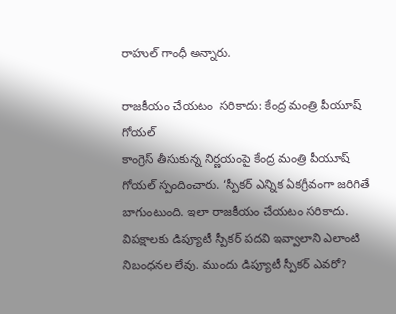రాహుల్‌ గాంధీ అన్నారు.

రాజకీయం చేయటం  సరికాదు: కేంద్ర మంత్రి పీయూష్‌ గోయల్‌
కాంగ్రెస్‌ తీసుకున్న నిర్ణయంపై కేంద్ర మంత్రి పీయూష్‌ గోయల్‌ స్పందించారు. ‘స్పీకర్‌ ఎన్నిక ఏకగ్రీవంగా జరిగితే బాగుంటుంది. ఇలా రాజకీయం చేయటం సరికాదు. విపక్షాలకు డిప్యూటీ స్పీకర్‌ పదవి ఇవ్వాలాని ఎలాంటి నిబంధనల లేవు. ముందు డిప్యూటీ స్పీకర్‌ ఎవరో?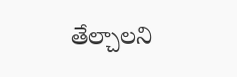తేల్చాలని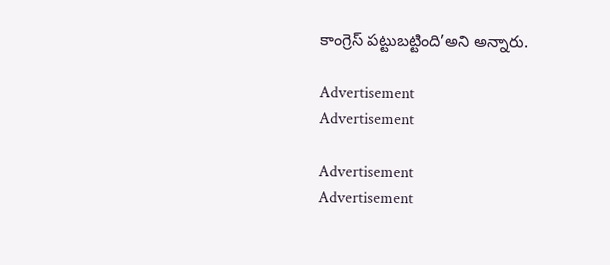కాంగ్రెస్‌ పట్టుబట్టింది’అని అన్నారు.

Advertisement
Advertisement

Advertisement
Advertisement